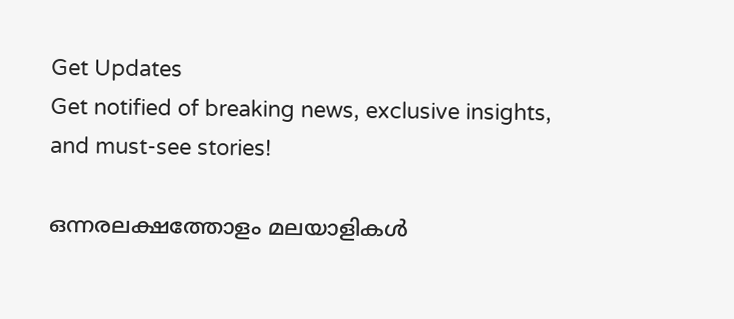Get Updates
Get notified of breaking news, exclusive insights, and must-see stories!

ഒന്നരലക്ഷത്തോളം മലയാളികള്‍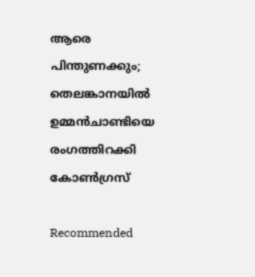ആരെ പിന്തുണക്കും; തെലങ്കാനയില്‍ ഉമ്മന്‍ചാണ്ടിയെ രംഗത്തിറക്കി കോണ്‍ഗ്രസ്

Recommended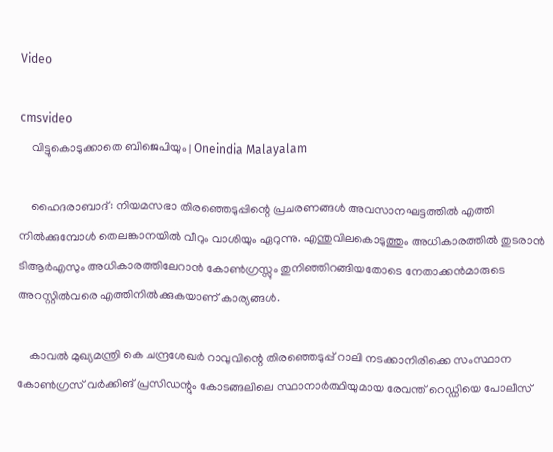Video

cmsvideo
    വിട്ടുകൊടുക്കാതെ ബിജെപിയും | Oneindia Malayalam

    ഹൈദരാബാദ്: നിയമസഭാ തിരഞ്ഞെടുപ്പിന്റെ പ്രചരണങ്ങള്‍ അവസാനഘട്ടത്തില്‍ എത്തി നില്‍ക്കുമ്പോള്‍ തെലങ്കാനയില്‍ വീറും വാശിയും ഏറുന്നു. എന്തുവിലകൊടുത്തും അധികാരത്തില്‍ തുടരാന്‍ ടിആര്‍എസും അധികാരത്തിലേറാന്‍ കോണ്‍ഗ്രസ്സും തുനിഞ്ഞിറങ്ങിയതോടെ നേതാക്കന്‍മാരുടെ അറസ്റ്റില്‍വരെ എത്തിനില്‍ക്കുകയാണ് കാര്യങ്ങള്‍.

    കാവല്‍ മുഖ്യമന്ത്രി കെ ചന്ദ്രശേഖര്‍ റാവുവിന്റെ തിരഞ്ഞെടുപ്പ് റാലി നടക്കാനിരിക്കെ സംസ്ഥാന കോണ്‍ഗ്രസ് വര്‍ക്കിങ് പ്രസിഡന്റും കോടങ്ങലിലെ സ്ഥാനാര്‍ത്ഥിയുമായ രേവന്ത് റെഡ്ഡിയെ പോലീസ്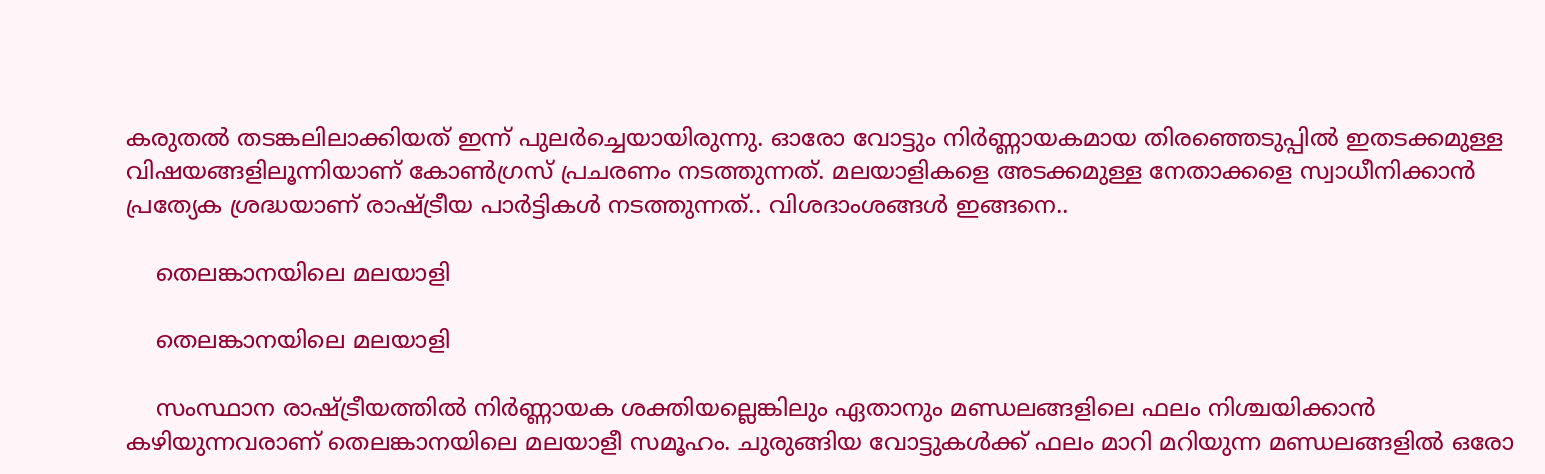കരുതല്‍ തടങ്കലിലാക്കിയത് ഇന്ന് പുലര്‍ച്ചെയായിരുന്നു. ഓരോ വോട്ടും നിര്‍ണ്ണായകമായ തിരഞ്ഞെടുപ്പില്‍ ഇതടക്കമുള്ള വിഷയങ്ങളിലൂന്നിയാണ് കോണ്‍ഗ്രസ് പ്രചരണം നടത്തുന്നത്. മലയാളികളെ അടക്കമുള്ള നേതാക്കളെ സ്വാധീനിക്കാന്‍ പ്രത്യേക ശ്രദ്ധയാണ് രാഷ്ട്രീയ പാര്‍ട്ടികള്‍ നടത്തുന്നത്.. വിശദാംശങ്ങള്‍ ഇങ്ങനെ..

    തെലങ്കാനയിലെ മലയാളി

    തെലങ്കാനയിലെ മലയാളി

    സംസ്ഥാന രാഷ്ട്രീയത്തില്‍ നിര്‍ണ്ണായക ശക്തിയല്ലെങ്കിലും ഏതാനും മണ്ഡലങ്ങളിലെ ഫലം നിശ്ചയിക്കാന്‍ കഴിയുന്നവരാണ് തെലങ്കാനയിലെ മലയാളീ സമൂഹം. ചുരുങ്ങിയ വോട്ടുകള്‍ക്ക് ഫലം മാറി മറിയുന്ന മണ്ഡലങ്ങളില്‍ ഒരോ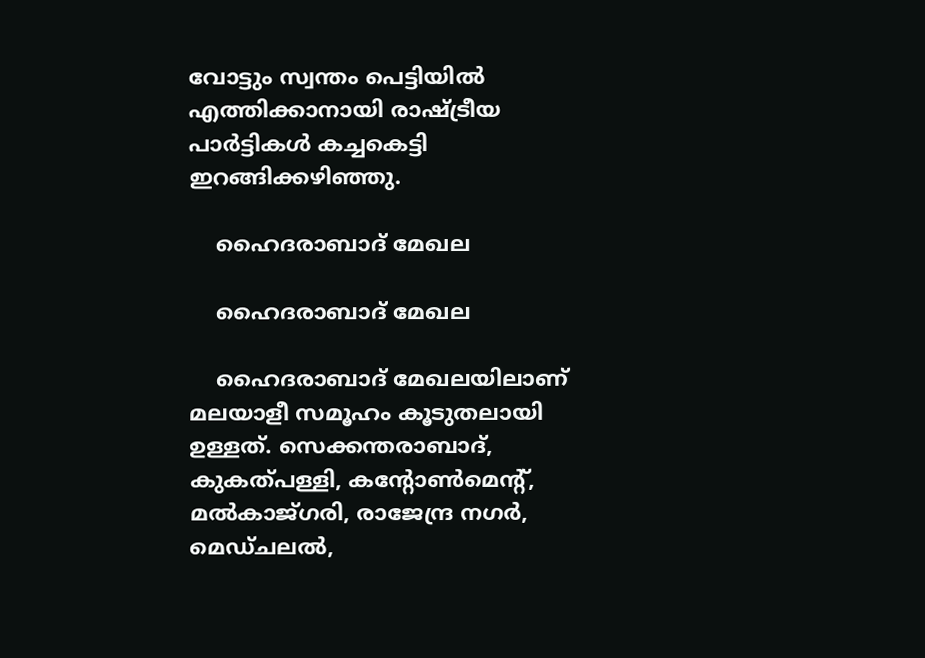വോട്ടും സ്വന്തം പെട്ടിയില്‍ എത്തിക്കാനായി രാഷ്ട്രീയ പാര്‍ട്ടികള്‍ കച്ചകെട്ടി ഇറങ്ങിക്കഴിഞ്ഞു.

    ഹൈദരാബാദ് മേഖല

    ഹൈദരാബാദ് മേഖല

    ഹൈദരാബാദ് മേഖലയിലാണ് മലയാളീ സമൂഹം കൂടുതലായി ഉള്ളത്. സെക്കന്തരാബാദ്, കുകത്പള്ളി, കന്റോണ്‍മെന്റ്, മല്‍കാജ്ഗരി, രാജേന്ദ്ര നഗര്‍, മെഡ്ചലല്‍,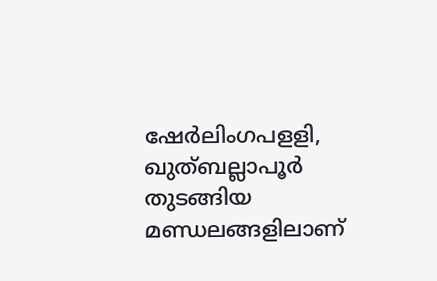ഷേര്‍ലിംഗപളളി, ഖുത്ബല്ലാപൂര്‍ തുടങ്ങിയ മണ്ഡലങ്ങളിലാണ്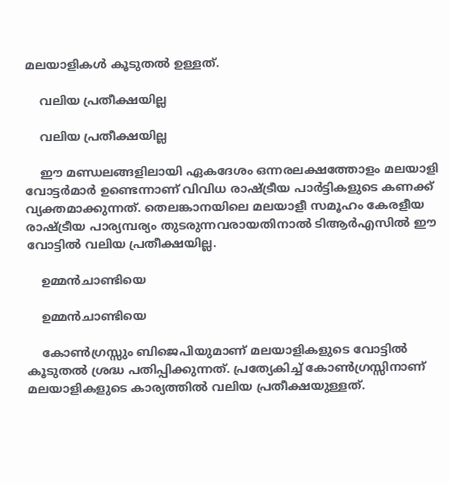മലയാളികള്‍ കൂടുതല്‍ ഉള്ളത്.

    വലിയ പ്രതീക്ഷയില്ല

    വലിയ പ്രതീക്ഷയില്ല

    ഈ മണ്ഡലങ്ങളിലായി ഏകദേശം ഒന്നരലക്ഷത്തോളം മലയാളി വോട്ടര്‍മാര്‍ ഉണ്ടെന്നാണ് വിവിധ രാഷ്ട്രീയ പാര്‍ട്ടികളുടെ കണക്ക് വ്യക്തമാക്കുന്നത്. തെലങ്കാനയിലെ മലയാളീ സമൂഹം കേരളീയ രാഷ്ട്രീയ പാര്യമ്പര്യം തുടരുന്നവരായതിനാല്‍ ടിആര്‍എസില്‍ ഈ വോട്ടില്‍ വലിയ പ്രതീക്ഷയില്ല.

    ഉമ്മന്‍ചാണ്ടിയെ

    ഉമ്മന്‍ചാണ്ടിയെ

    കോണ്‍ഗ്രസ്സും ബിജെപിയുമാണ് മലയാളികളുടെ വോട്ടില്‍ കൂടുതല്‍ ശ്രദ്ധ പതിപ്പിക്കുന്നത്. പ്രത്യേകിച്ച് കോണ്‍ഗ്രസ്സിനാണ് മലയാളികളുടെ കാര്യത്തില്‍ വലിയ പ്രതീക്ഷയുള്ളത്.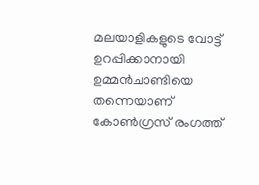മലയാളികളുടെ വോട്ട് ഉറപ്പിക്കാനായി ഉമ്മന്‍ചാണ്ടിയെ തന്നെയാണ് കോണ്‍ഗ്രസ് രംഗത്ത്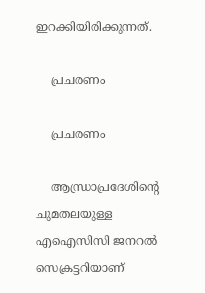ഇറക്കിയിരിക്കുന്നത്.

    പ്രചരണം

    പ്രചരണം

    ആന്ധ്രാപ്രദേശിന്റെ ചുമതലയുള്ള എഐസിസി ജനറല്‍ സെക്രട്ടറിയാണ്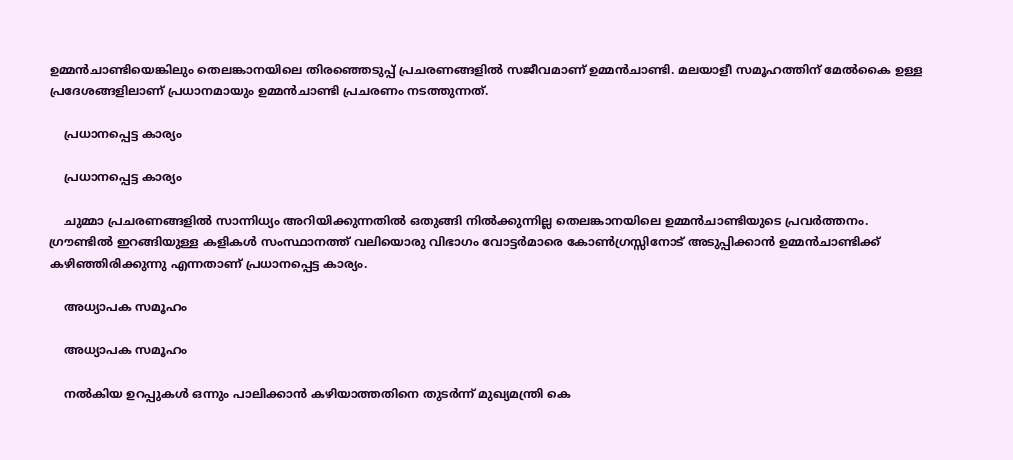ഉമ്മന്‍ചാണ്ടിയെങ്കിലും തെലങ്കാനയിലെ തിരഞ്ഞെടുപ്പ് പ്രചരണങ്ങളില്‍ സജീവമാണ് ഉമ്മന്‍ചാണ്ടി. മലയാളീ സമൂഹത്തിന് മേല്‍കൈ ഉള്ള പ്രദേശങ്ങളിലാണ് പ്രധാനമായും ഉമ്മന്‍ചാണ്ടി പ്രചരണം നടത്തുന്നത്.

    പ്രധാനപ്പെട്ട കാര്യം

    പ്രധാനപ്പെട്ട കാര്യം

    ചുമ്മാ പ്രചരണങ്ങളില്‍ സാന്നിധ്യം അറിയിക്കുന്നതില്‍ ഒതുങ്ങി നില്‍ക്കുന്നില്ല തെലങ്കാനയിലെ ഉമ്മന്‍ചാണ്ടിയുടെ പ്രവര്‍ത്തനം. ഗ്രൗണ്ടില്‍ ഇറങ്ങിയുള്ള കളികള്‍ സംസ്ഥാനത്ത് വലിയൊരു വിഭാഗം വോട്ടര്‍മാരെ കോണ്‍ഗ്രസ്സിനോട് അടുപ്പിക്കാന്‍ ഉമ്മന്‍ചാണ്ടിക്ക് കഴിഞ്ഞിരിക്കുന്നു എന്നതാണ് പ്രധാനപ്പെട്ട കാര്യം.

    അധ്യാപക സമൂഹം

    അധ്യാപക സമൂഹം

    നല്‍കിയ ഉറപ്പുകള്‍ ഒന്നും പാലിക്കാന്‍ കഴിയാത്തതിനെ തുടര്‍ന്ന് മുഖ്യമന്ത്രി കെ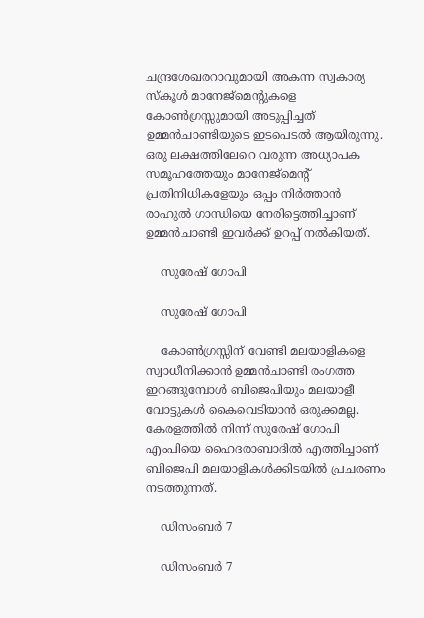ചന്ദ്രശേഖരറാവുമായി അകന്ന സ്വകാര്യ സ്‌കൂള്‍ മാനേജ്മെന്റുകളെ കോണ്‍ഗ്രസ്സുമായി അടുപ്പിച്ചത് ഉമ്മന്‍ചാണ്ടിയുടെ ഇടപെടല്‍ ആയിരുന്നു. ഒരു ലക്ഷത്തിലേറെ വരുന്ന അധ്യാപക സമൂഹത്തേയും മാനേജ്മെന്റ് പ്രതിനിധികളേയും ഒപ്പം നിര്‍ത്താന്‍ രാഹുല്‍ ഗാന്ധിയെ നേരിട്ടെത്തിച്ചാണ് ഉമ്മന്‍ചാണ്ടി ഇവര്‍ക്ക് ഉറപ്പ് നല്‍കിയത്.

    സുരേഷ് ഗോപി

    സുരേഷ് ഗോപി

    കോണ്‍ഗ്രസ്സിന് വേണ്ടി മലയാളികളെ സ്വാധീനിക്കാന്‍ ഉമ്മന്‍ചാണ്ടി രംഗത്ത ഇറങ്ങുമ്പോള്‍ ബിജെപിയും മലയാളീ വോട്ടുകള്‍ കൈവെടിയാന്‍ ഒരുക്കമല്ല. കേരളത്തില്‍ നിന്ന് സുരേഷ് ഗോപി എംപിയെ ഹൈദരാബാദില്‍ എത്തിച്ചാണ് ബിജെപി മലയാളികള്‍ക്കിടയില്‍ പ്രചരണം നടത്തുന്നത്.

    ഡിസംബര്‍ 7

    ഡിസംബര്‍ 7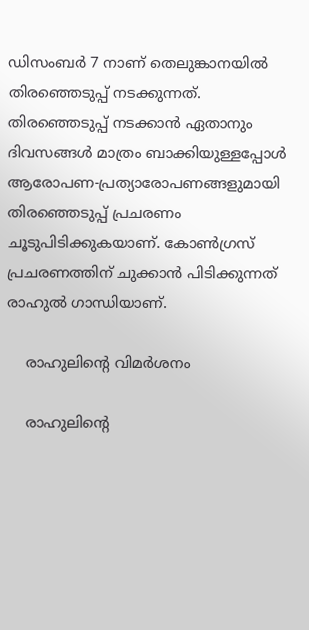ഡിസംബര്‍ 7 നാണ് തെലുങ്കാനയില്‍ തിരഞ്ഞെടുപ്പ് നടക്കുന്നത്. തിരഞ്ഞെടുപ്പ് നടക്കാന്‍ ഏതാനും ദിവസങ്ങള്‍ മാത്രം ബാക്കിയുള്ളപ്പോള്‍ ആരോപണ-പ്രത്യാരോപണങ്ങളുമായി തിരഞ്ഞെടുപ്പ് പ്രചരണം ചൂടുപിടിക്കുകയാണ്. കോണ്‍ഗ്രസ് പ്രചരണത്തിന് ചുക്കാന്‍ പിടിക്കുന്നത് രാഹുല്‍ ഗാന്ധിയാണ്.

    രാഹുലിന്റെ വിമര്‍ശനം

    രാഹുലിന്റെ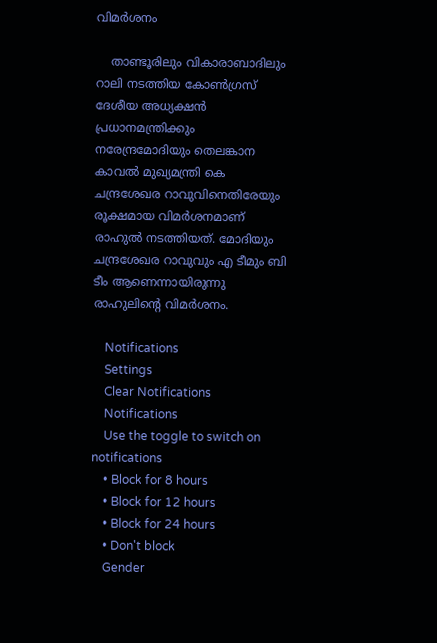വിമര്‍ശനം

    താണ്ടൂരിലും വികാരാബാദിലും റാലി നടത്തിയ കോണ്‍ഗ്രസ് ദേശീയ അധ്യക്ഷന്‍ പ്രധാനമന്ത്രിക്കും നരേന്ദ്രമോദിയും തെലങ്കാന കാവല്‍ മുഖ്യമന്ത്രി കെ ചന്ദ്രശേഖര റാവുവിനെതിരേയും രൂക്ഷമായ വിമര്‍ശനമാണ് രാഹുല്‍ നടത്തിയത്. മോദിയും ചന്ദ്രശേഖര റാവുവും എ ടീമും ബി ടീം ആണെന്നായിരുന്നു രാഹുലിന്റെ വിമര്‍ശനം.

    Notifications
    Settings
    Clear Notifications
    Notifications
    Use the toggle to switch on notifications
    • Block for 8 hours
    • Block for 12 hours
    • Block for 24 hours
    • Don't block
    Gender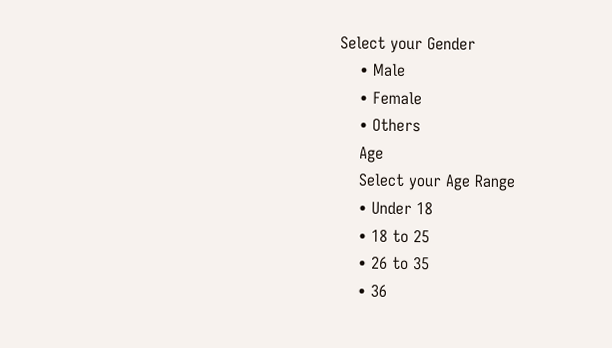Select your Gender
    • Male
    • Female
    • Others
    Age
    Select your Age Range
    • Under 18
    • 18 to 25
    • 26 to 35
    • 36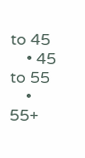to 45
    • 45 to 55
    • 55+